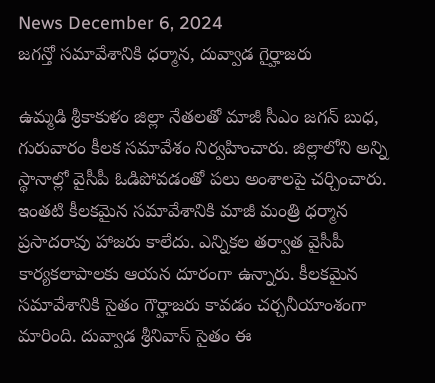News December 6, 2024
జగన్తో సమావేశానికి ధర్మాన, దువ్వాడ గైర్హాజరు

ఉమ్మడి శ్రీకాకుళం జిల్లా నేతలతో మాజీ సీఎం జగన్ బుధ, గురువారం కీలక సమావేశం నిర్వహించారు. జిల్లాలోని అన్ని స్థానాల్లో వైసీపీ ఓడిపోవడంతో పలు అంశాలపై చర్చించారు. ఇంతటి కీలకమైన సమావేశానికి మాజీ మంత్రి ధర్మాన ప్రసాదరావు హాజరు కాలేదు. ఎన్నికల తర్వాత వైసీపీ కార్యకలాపాలకు ఆయన దూరంగా ఉన్నారు. కీలకమైన సమావేశానికి సైతం గౌర్హాజరు కావడం చర్చనీయాంశంగా మారింది. దువ్వాడ శ్రీనివాస్ సైతం ఈ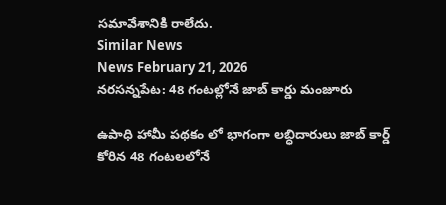సమావేశానికి రాలేదు.
Similar News
News February 21, 2026
నరసన్నపేట: 48 గంటల్లోనే జాబ్ కార్డు మంజూరు

ఉపాధి హామీ పథకం లో భాగంగా లబ్ధిదారులు జాబ్ కార్డ్ కోరిన 48 గంటలలోనే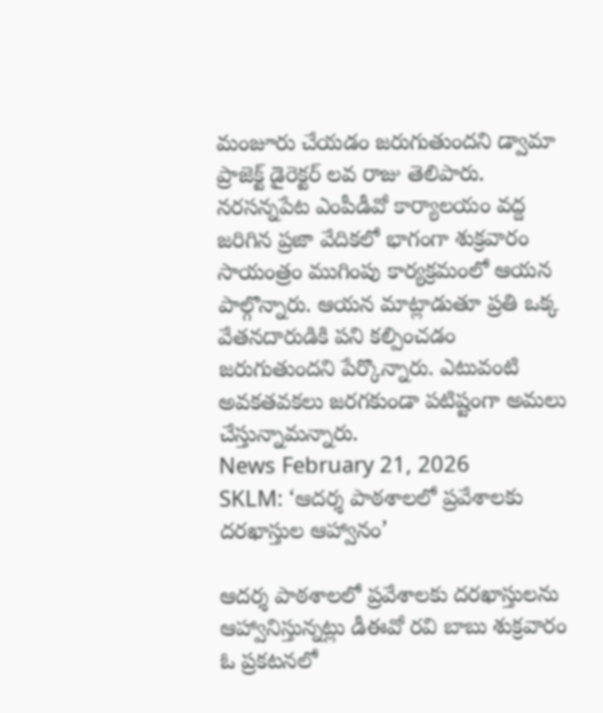మంజూరు చేయడం జరుగుతుందని డ్వామా ప్రాజెక్ట్ డైరెక్టర్ లవ రాజు తెలిపారు. నరసన్నపేట ఎంపీడీవో కార్యాలయం వద్ద జరిగిన ప్రజా వేదికలో భాగంగా శుక్రవారం సాయంత్రం ముగింపు కార్యక్రమంలో ఆయన పాల్గొన్నారు. ఆయన మాట్లాడుతూ ప్రతి ఒక్క వేతనదారుడికి పని కల్పించడం జరుగుతుందని పేర్కొన్నారు. ఎటువంటి అవకతవకలు జరగకుండా పటిష్టంగా అమలు చేస్తున్నామన్నారు.
News February 21, 2026
SKLM: ‘ఆదర్శ పాఠశాలలో ప్రవేశాలకు దరఖాస్తుల ఆహ్వానం’

ఆదర్శ పాఠశాలలో ప్రవేశాలకు దరఖాస్తులను ఆహ్వానిస్తున్నట్లు డీఈవో రవి బాబు శుక్రవారం ఓ ప్రకటనలో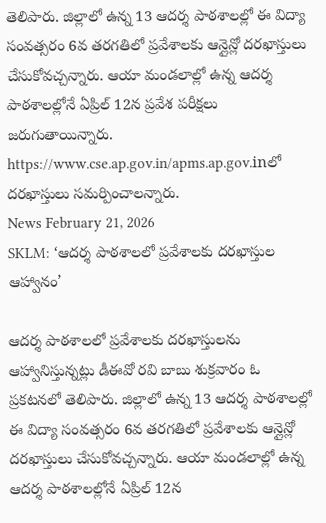తెలిపారు. జిల్లాలో ఉన్న 13 ఆదర్శ పాఠశాలల్లో ఈ విద్యా సంవత్సరం 6వ తరగతిలో ప్రవేశాలకు ఆన్లైన్లో దరఖాస్తులు చేసుకోవచ్చన్నారు. ఆయా మండలాల్లో ఉన్న ఆదర్శ పాఠశాలల్లోనే ఏప్రిల్ 12న ప్రవేశ పరీక్షలు జరుగుతాయిన్నారు. https://www.cse.ap.gov.in/apms.ap.gov.inలో దరఖాస్తులు సమర్పించాలన్నారు.
News February 21, 2026
SKLM: ‘ఆదర్శ పాఠశాలలో ప్రవేశాలకు దరఖాస్తుల ఆహ్వానం’

ఆదర్శ పాఠశాలలో ప్రవేశాలకు దరఖాస్తులను ఆహ్వానిస్తున్నట్లు డీఈవో రవి బాబు శుక్రవారం ఓ ప్రకటనలో తెలిపారు. జిల్లాలో ఉన్న 13 ఆదర్శ పాఠశాలల్లో ఈ విద్యా సంవత్సరం 6వ తరగతిలో ప్రవేశాలకు ఆన్లైన్లో దరఖాస్తులు చేసుకోవచ్చన్నారు. ఆయా మండలాల్లో ఉన్న ఆదర్శ పాఠశాలల్లోనే ఏప్రిల్ 12న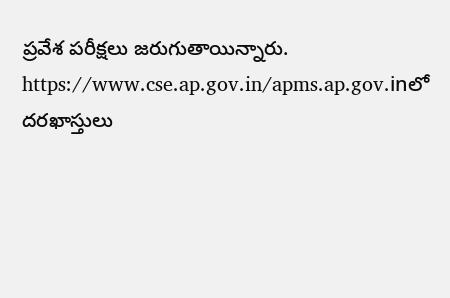ప్రవేశ పరీక్షలు జరుగుతాయిన్నారు. https://www.cse.ap.gov.in/apms.ap.gov.inలో దరఖాస్తులు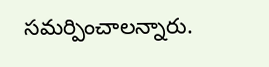సమర్పించాలన్నారు.